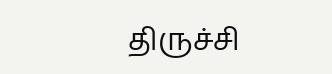திருச்சி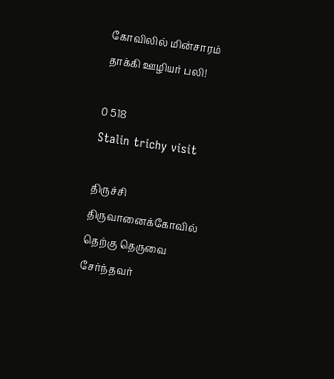கோவிலில் மின்சாரம் தாக்கி ஊழியர் பலி!

0 518
Stalin trichy visit

திருச்சி திருவானைக்கோவில் தெற்கு தெருவை சேர்ந்தவர்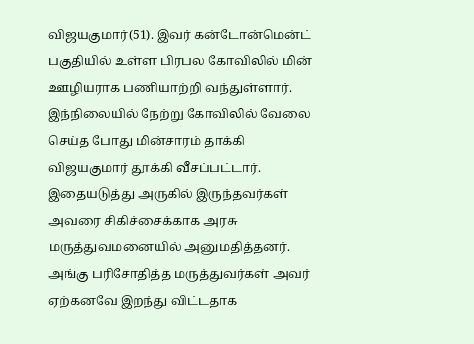விஜயகுமார்(51). இவர் கன்டோன்மென்ட் பகுதியில் உள்ள பிரபல கோவிலில் மின் ஊழியராக பணியாற்றி வந்துள்ளார். இந்நிலையில் நேற்று கோவிலில் வேலை செய்த போது மின்சாரம் தாக்கி விஜயகுமார் தூக்கி வீசப்பட்டார்‌. இதையடுத்து அருகில் இருந்தவர்கள் அவரை சிகிச்சைக்காக அரசு மருத்துவமனையில் அனுமதித்தனர். அங்கு பரிசோதித்த மருத்துவர்கள் அவர் ஏற்கனவே இறந்து விட்டதாக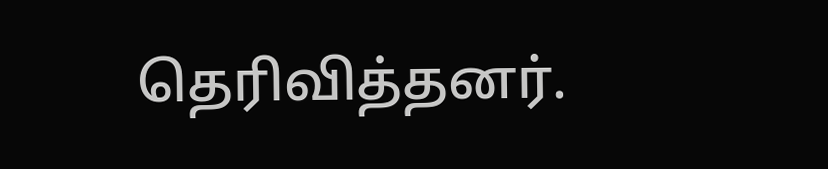தெரிவித்தனர்.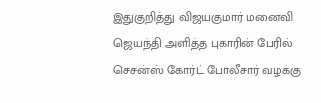இதுகுறித்து விஜயகுமார் மனைவி ஜெயந்தி அளித்த புகாரின் பேரில் செசன்ஸ் கோர்ட் போலீசார் வழக்கு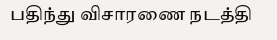பதிந்து விசாரணை நடத்தி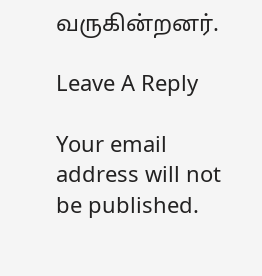வருகின்றனர்.

Leave A Reply

Your email address will not be published.